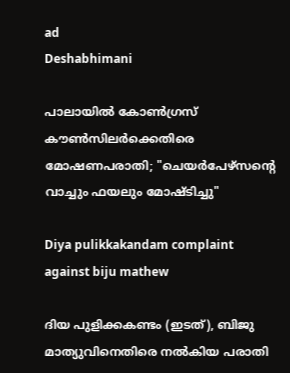ad
Deshabhimani

പാലായിൽ കോൺഗ്രസ് കൗൺസിലർക്കെതിരെ മോഷണപരാതി; "ചെയർപേഴ്സന്റെ വാച്ചും ഫയലും മോഷ്ടിച്ചു"

Diya pulikkakandam complaint against biju mathew

ദിയ പുളിക്കകണ്ടം (ഇടത്), ബിജു മാത്യുവിനെതിരെ നൽകിയ പരാതി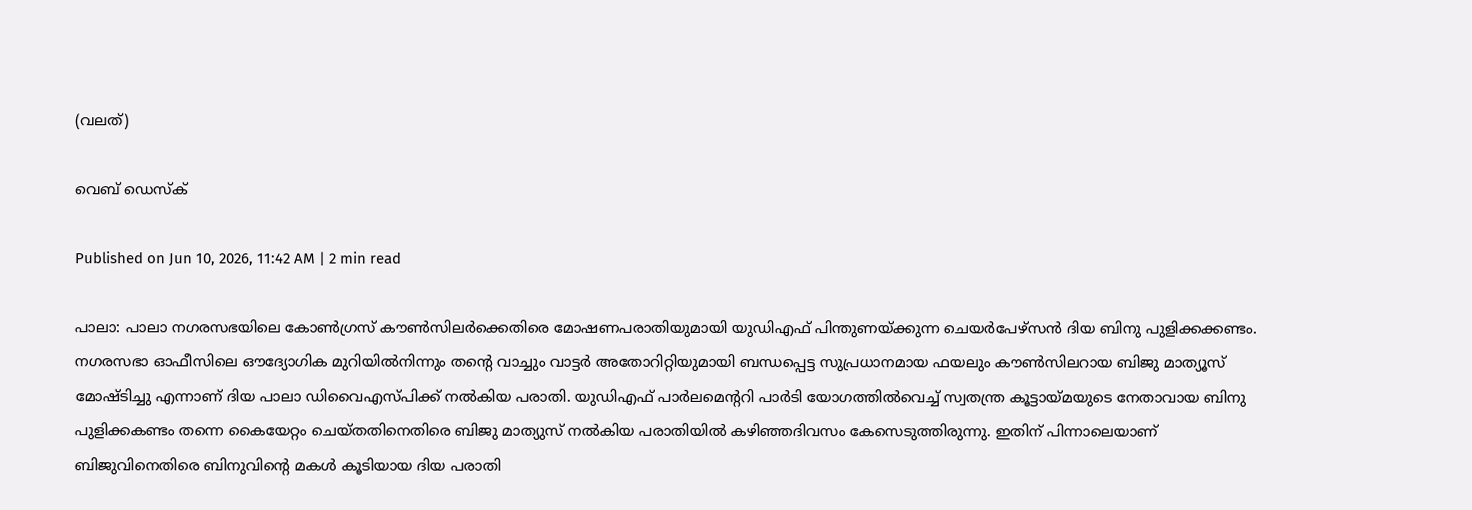(വലത്)

വെബ് ഡെസ്ക്

Published on Jun 10, 2026, 11:42 AM | 2 min read

പാലാ: പാലാ നഗരസഭയിലെ കോൺഗ്രസ് കൗൺസിലർക്കെതിരെ മോഷണപരാതിയുമായി യുഡിഎഫ് പിന്തുണയ്ക്കുന്ന ചെയർപേഴ്സൻ ദിയ ബിനു പുളിക്കക്കണ്ടം. നഗരസഭാ ഓഫീസിലെ ഔദ്യോഗിക മുറിയിൽനിന്നും തന്റെ വാച്ചും വാട്ടർ അതോറിറ്റിയുമായി ബന്ധപ്പെട്ട സുപ്രധാനമായ ഫയലും കൗൺസിലറായ ബിജു മാത്യൂസ് മോഷ്ടിച്ചു എന്നാണ് ദിയ പാലാ ഡിവൈഎസ്പിക്ക് നൽകിയ പരാതി. യുഡിഎഫ് പാർലമെന്ററി പാർടി യോഗത്തിൽവെച്ച് സ്വതന്ത്ര കൂട്ടായ്മയുടെ നേതാവായ ബിനു പുളിക്കകണ്ടം തന്നെ കൈയേറ്റം ചെയ്തതിനെതിരെ ബിജു മാത്യുസ് നൽകിയ പരാതിയിൽ കഴിഞ്ഞദിവസം കേസെടുത്തിരുന്നു. ഇതിന് പിന്നാലെയാണ് ബിജുവിനെതിരെ ബിനുവിന്റെ മകൾ കൂടിയായ ദിയ പരാതി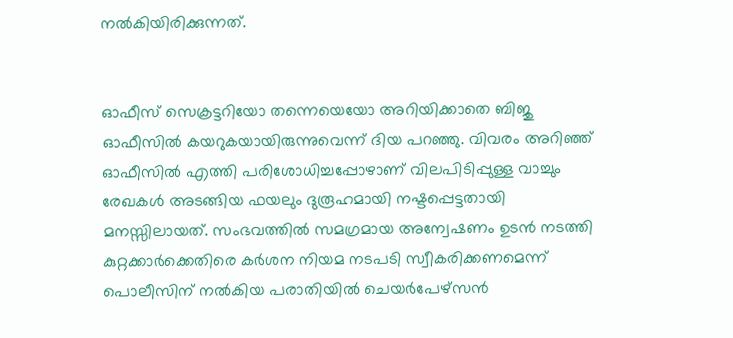നൽകിയിരിക്കുന്നത്.


ഓഫീസ് സെക്രട്ടറിയോ തന്നെയെയോ അറിയിക്കാതെ ബിജു ഓഫീസിൽ കയറുകയായിരുന്നുവെന്ന് ദിയ പറഞ്ഞു. വിവരം അറിഞ്ഞ് ഓഫീസിൽ എത്തി പരിശോധിച്ചപ്പോഴാണ് വിലപിടിപ്പുള്ള വാച്ചും രേഖകൾ അടങ്ങിയ ഫയലും ദുരൂഹമായി നഷ്ടപ്പെട്ടതായി മനസ്സിലായത്. സംഭവത്തിൽ സമഗ്രമായ അന്വേഷണം ഉടൻ നടത്തി കുറ്റക്കാർക്കെതിരെ കർശന നിയമ നടപടി സ്വീകരിക്കണമെന്ന് പൊലീസിന് നൽകിയ പരാതിയിൽ ചെയർപേഴ്സൻ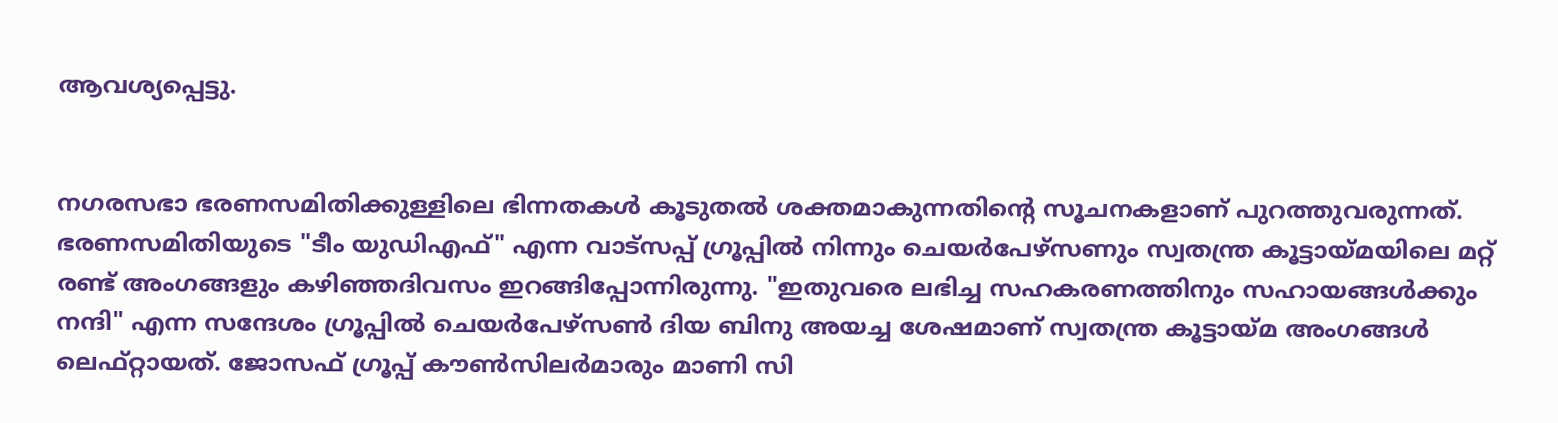ആവശ്യപ്പെട്ടു.


നഗരസഭാ ഭരണസമിതിക്കുള്ളിലെ ഭിന്നതകൾ കൂടുതൽ ശക്തമാകുന്നതിൻ്റെ സൂചനകളാണ് പുറത്തുവരുന്നത്. ഭരണസമിതിയുടെ "ടീം യുഡിഎഫ്" എന്ന വാട്‌സപ്പ് ഗ്രൂപ്പിൽ നിന്നും ചെയർപേഴ്സണും സ്വതന്ത്ര കൂട്ടായ്മയിലെ മറ്റ് രണ്ട് അംഗങ്ങളും കഴിഞ്ഞദിവസം ഇറങ്ങിപ്പോന്നിരുന്നു. "ഇതുവരെ ലഭിച്ച സഹകരണത്തിനും സഹായങ്ങൾക്കും നന്ദി" എന്ന സന്ദേശം ഗ്രൂപ്പിൽ ചെയർപേഴ്സൺ ദിയ ബിനു അയച്ച ശേഷമാണ് സ്വതന്ത്ര കൂട്ടായ്‌മ അംഗങ്ങൾ ലെഫ്റ്റായത്. ജോസഫ് ഗ്രൂപ്പ് കൗൺസിലർമാരും മാണി സി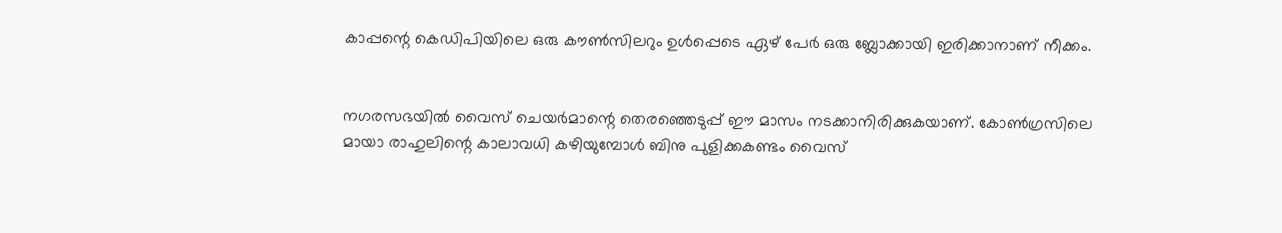കാപ്പന്റെ കെഡിപിയിലെ ഒരു കൗൺസിലറും ഉൾപ്പെടെ ഏഴ് പേർ ഒരു ബ്ലോക്കായി ഇരിക്കാനാണ് നീക്കം.


നഗരസഭയിൽ വൈസ് ചെയർമാന്റെ തെരഞ്ഞെടുപ്പ് ഈ മാസം നടക്കാനിരിക്കുകയാണ്. കോൺഗ്രസിലെ മായാ രാഹുലിന്റെ കാലാവധി കഴിയുമ്പോൾ ബിനു പുളിക്കകണ്ടം വൈസ്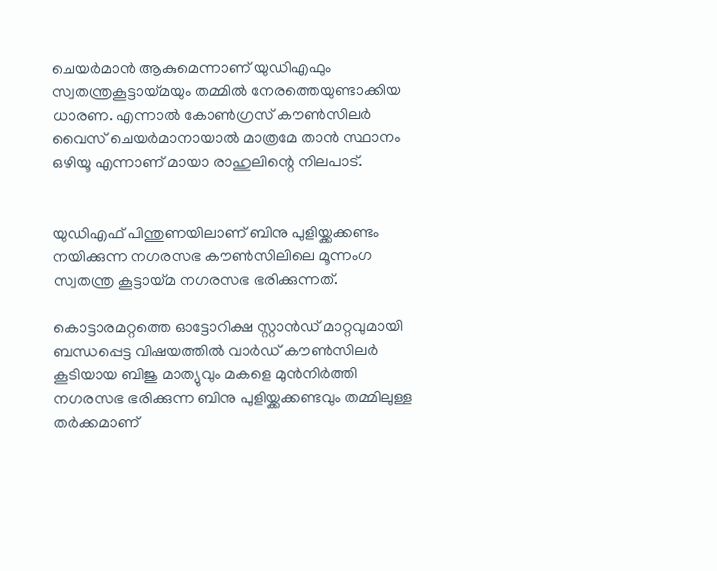ചെയർമാൻ ആകുമെന്നാണ് യുഡിഎഫും സ്വതന്ത്രകൂട്ടായ്മയും തമ്മിൽ നേരത്തെയുണ്ടാക്കിയ ധാരണ. എന്നാൽ കോൺഗ്രസ് കൗൺസിലർ വൈസ് ചെയർമാനായാൽ മാത്രമേ താൻ സ്ഥാനം ഒഴിയൂ എന്നാണ് മായാ രാഹുലിന്റെ നിലപാട്.


യുഡിഎഫ് പിന്തുണയിലാണ് ബിനു പുളിയ്ക്കക്കണ്ടം നയിക്കുന്ന നഗരസഭ കൗൺസിലിലെ മൂന്നംഗ സ്വതന്ത്ര കൂട്ടായ്മ നഗരസഭ ഭരിക്കുന്നത്.

കൊട്ടാരമറ്റത്തെ ഓട്ടോറിക്ഷ സ്റ്റാൻഡ് മാറ്റവുമായി ബന്ധപ്പെട്ട വിഷയത്തിൽ വാർഡ് കൗൺസിലർ കൂടിയായ ബിജു മാത്യുവും മകളെ മുൻനിർത്തി നഗരസഭ ഭരിക്കുന്ന ബിനു പുളിയ്ക്കക്കണ്ടവും തമ്മിലുള്ള തർക്കമാണ്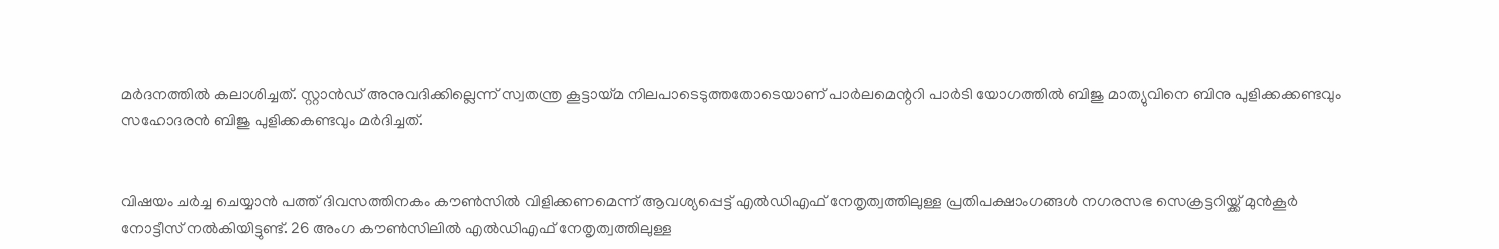മർദനത്തിൽ കലാശിച്ചത്. സ്റ്റാൻഡ് അനുവദിക്കില്ലെന്ന് സ്വതന്ത്ര കൂട്ടായ്മ നിലപാടെടുത്തതോടെയാണ് പാർലമെന്ററി പാർടി യോഗത്തിൽ ബിജു മാത്യുവിനെ ബിനു പുളിക്കക്കണ്ടവും സഹോദരൻ ബിജു പുളിക്കകണ്ടവും മർദിച്ചത്.


വിഷയം ചർച്ച ചെയ്യാൻ പത്ത് ദിവസത്തിനകം കൗൺസിൽ വിളിക്കണമെന്ന് ആവശ്യപ്പെട്ട് എൽഡിഎഫ് നേതൃത്വത്തിലുള്ള പ്രതിപക്ഷാംഗങ്ങൾ നഗരസഭ സെക്രട്ടറിയ്ക്ക് മുൻകൂർ നോട്ടീസ് നൽകിയിട്ടുണ്ട്. 26 അംഗ കൗൺസിലിൽ എൽഡിഎഫ് നേതൃത്വത്തിലുള്ള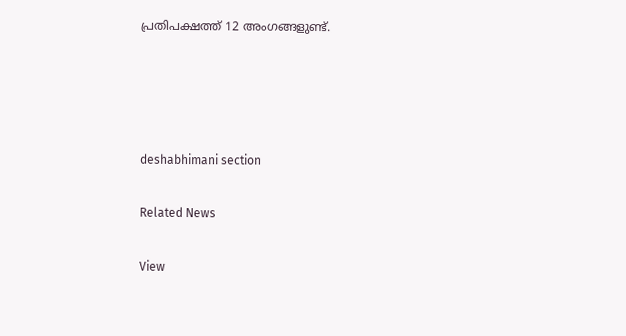പ്രതിപക്ഷത്ത് 12 അംഗങ്ങളുണ്ട്.




deshabhimani section

Related News

View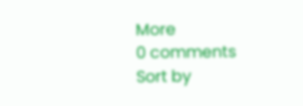More
0 comments
Sort by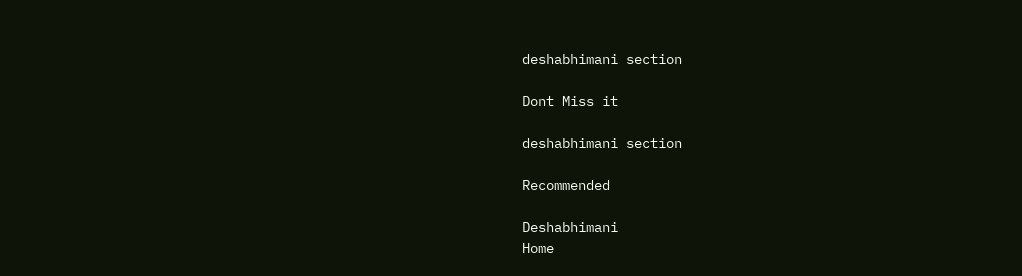deshabhimani section

Dont Miss it

deshabhimani section

Recommended

Deshabhimani
Home